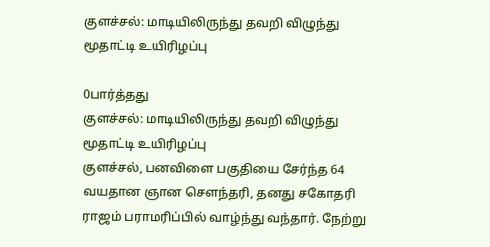குளச்சல்: மாடியிலிருந்து தவறி விழுந்து மூதாட்டி உயிரிழப்பு

0பார்த்தது
குளச்சல்: மாடியிலிருந்து தவறி விழுந்து மூதாட்டி உயிரிழப்பு
குளச்சல், பனவிளை பகுதியை சேர்ந்த 64 வயதான ஞான சௌந்தரி, தனது சகோதரி ராஜம் பராமரிப்பில் வாழ்ந்து வந்தார். நேற்று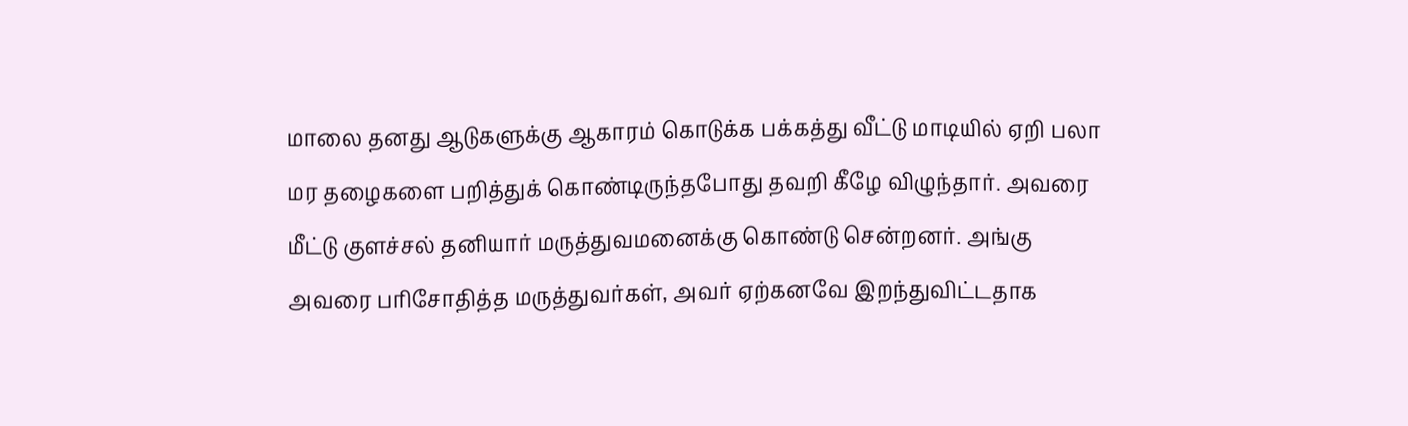மாலை தனது ஆடுகளுக்கு ஆகாரம் கொடுக்க பக்கத்து வீட்டு மாடியில் ஏறி பலா மர தழைகளை பறித்துக் கொண்டிருந்தபோது தவறி கீழே விழுந்தார். அவரை மீட்டு குளச்சல் தனியார் மருத்துவமனைக்கு கொண்டு சென்றனர். அங்கு அவரை பரிசோதித்த மருத்துவர்கள், அவர் ஏற்கனவே இறந்துவிட்டதாக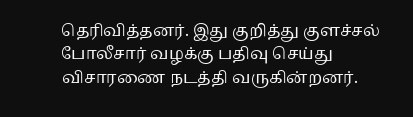தெரிவித்தனர். இது குறித்து குளச்சல் போலீசார் வழக்கு பதிவு செய்து விசாரணை நடத்தி வருகின்றனர்.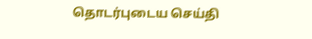தொடர்புடைய செய்தி